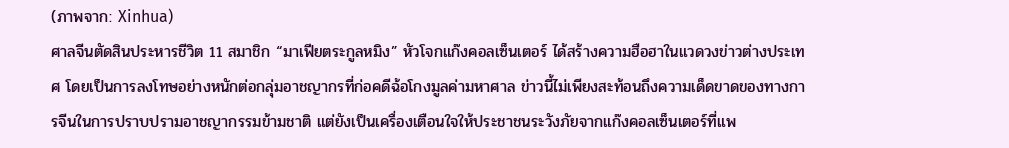(ภาพจาก: Xinhua)
ศาลจีนตัดสินประหารชีวิต 11 สมาชิก “มาเฟียตระกูลหมิง” หัวโจกแก๊งคอลเซ็นเตอร์ ได้สร้างความฮือฮาในแวดวงข่าวต่างประเทศ โดยเป็นการลงโทษอย่างหนักต่อกลุ่มอาชญากรที่ก่อคดีฉ้อโกงมูลค่ามหาศาล ข่าวนี้ไม่เพียงสะท้อนถึงความเด็ดขาดของทางการจีนในการปราบปรามอาชญากรรมข้ามชาติ แต่ยังเป็นเครื่องเตือนใจให้ประชาชนระวังภัยจากแก๊งคอลเซ็นเตอร์ที่แพ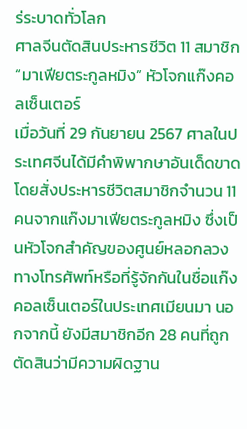ร่ระบาดทั่วโลก
ศาลจีนตัดสินประหารชีวิต 11 สมาชิก “มาเฟียตระกูลหมิง” หัวโจกแก๊งคอลเซ็นเตอร์
เมื่อวันที่ 29 กันยายน 2567 ศาลในประเทศจีนได้มีคำพิพากษาอันเด็ดขาด โดยสั่งประหารชีวิตสมาชิกจำนวน 11 คนจากแก๊งมาเฟียตระกูลหมิง ซึ่งเป็นหัวโจกสำคัญของศูนย์หลอกลวงทางโทรศัพท์หรือที่รู้จักกันในชื่อแก๊งคอลเซ็นเตอร์ในประเทศเมียนมา นอกจากนี้ ยังมีสมาชิกอีก 28 คนที่ถูกตัดสินว่ามีความผิดฐาน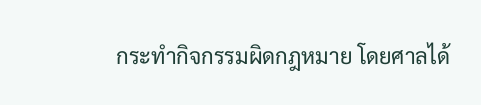กระทำกิจกรรมผิดกฎหมาย โดยศาลได้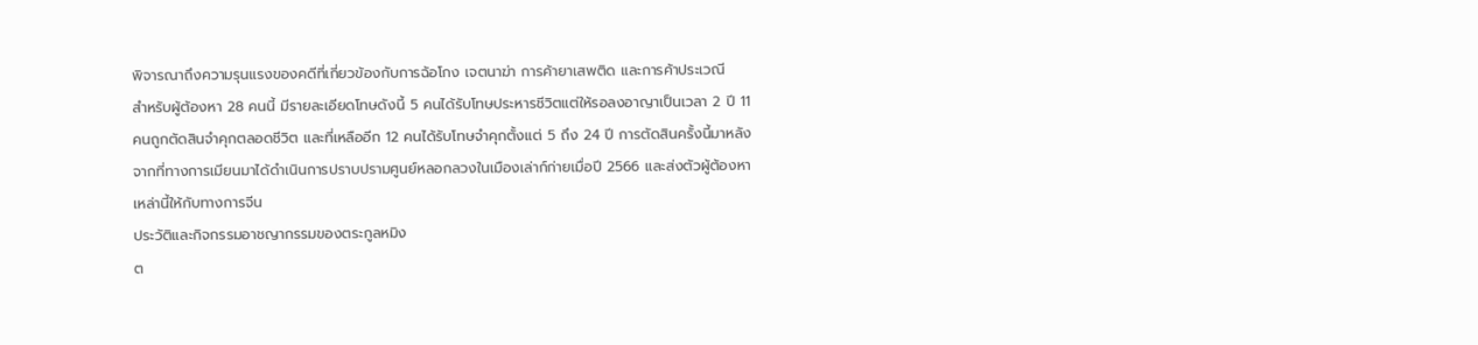พิจารณาถึงความรุนแรงของคดีที่เกี่ยวข้องกับการฉ้อโกง เจตนาฆ่า การค้ายาเสพติด และการค้าประเวณี
สำหรับผู้ต้องหา 28 คนนี้ มีรายละเอียดโทษดังนี้ 5 คนได้รับโทษประหารชีวิตแต่ให้รอลงอาญาเป็นเวลา 2 ปี 11 คนถูกตัดสินจำคุกตลอดชีวิต และที่เหลืออีก 12 คนได้รับโทษจำคุกตั้งแต่ 5 ถึง 24 ปี การตัดสินครั้งนี้มาหลังจากที่ทางการเมียนมาได้ดำเนินการปราบปรามศูนย์หลอกลวงในเมืองเล่าก์ก่ายเมื่อปี 2566 และส่งตัวผู้ต้องหาเหล่านี้ให้กับทางการจีน
ประวัติและกิจกรรมอาชญากรรมของตระกูลหมิง
ต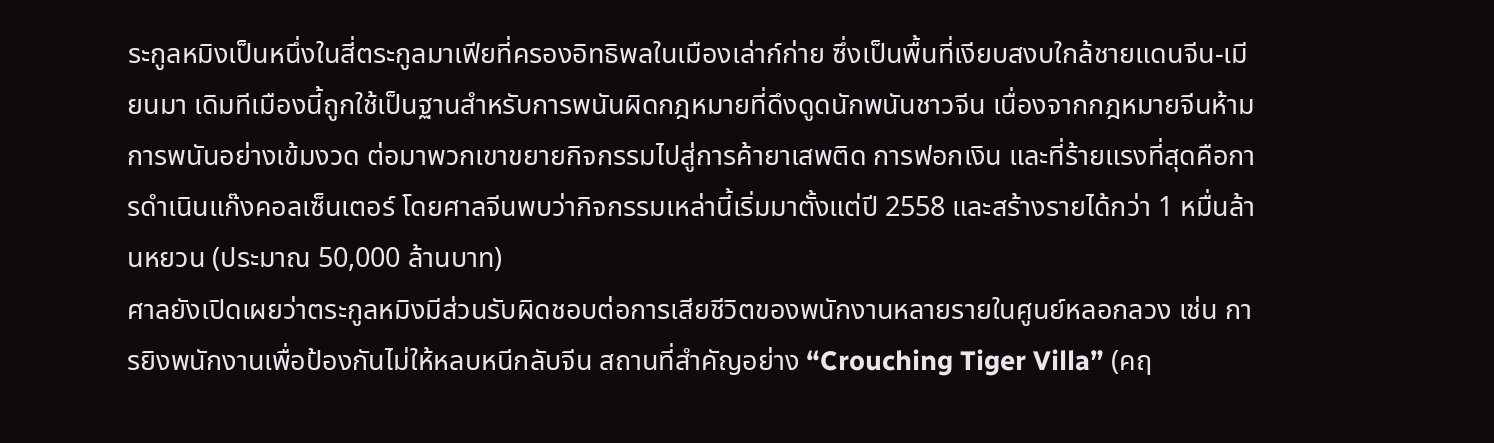ระกูลหมิงเป็นหนึ่งในสี่ตระกูลมาเฟียที่ครองอิทธิพลในเมืองเล่าก์ก่าย ซึ่งเป็นพื้นที่เงียบสงบใกล้ชายแดนจีน-เมียนมา เดิมทีเมืองนี้ถูกใช้เป็นฐานสำหรับการพนันผิดกฎหมายที่ดึงดูดนักพนันชาวจีน เนื่องจากกฎหมายจีนห้ามการพนันอย่างเข้มงวด ต่อมาพวกเขาขยายกิจกรรมไปสู่การค้ายาเสพติด การฟอกเงิน และที่ร้ายแรงที่สุดคือการดำเนินแก๊งคอลเซ็นเตอร์ โดยศาลจีนพบว่ากิจกรรมเหล่านี้เริ่มมาตั้งแต่ปี 2558 และสร้างรายได้กว่า 1 หมื่นล้านหยวน (ประมาณ 50,000 ล้านบาท)
ศาลยังเปิดเผยว่าตระกูลหมิงมีส่วนรับผิดชอบต่อการเสียชีวิตของพนักงานหลายรายในศูนย์หลอกลวง เช่น การยิงพนักงานเพื่อป้องกันไม่ให้หลบหนีกลับจีน สถานที่สำคัญอย่าง “Crouching Tiger Villa” (คฤ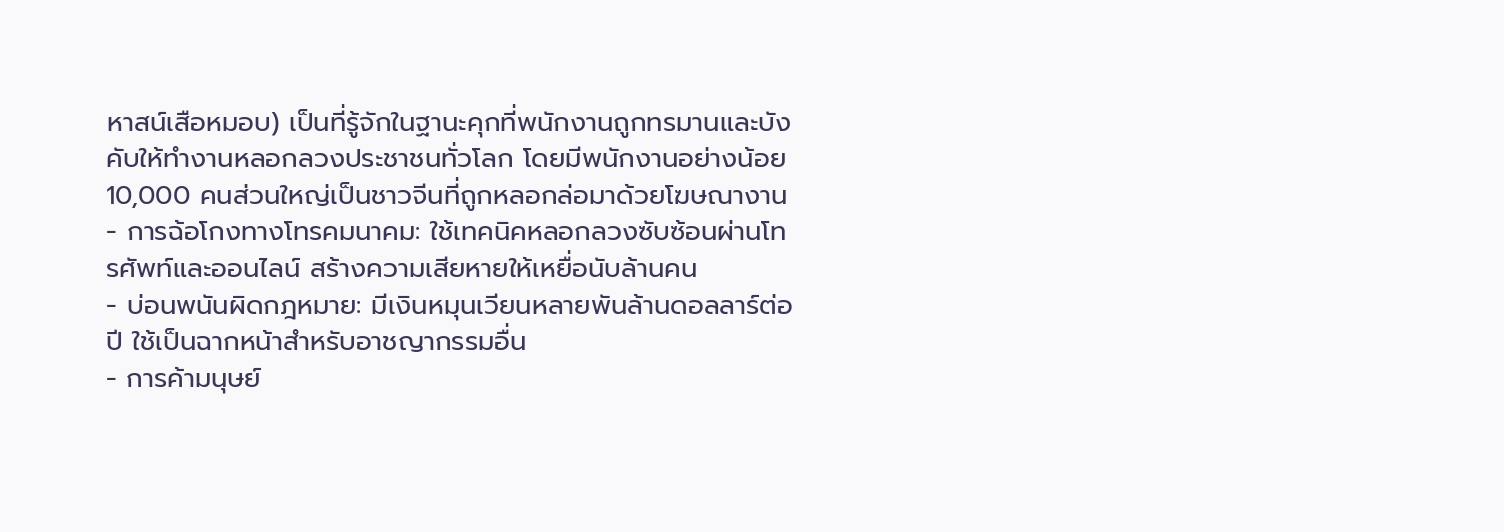หาสน์เสือหมอบ) เป็นที่รู้จักในฐานะคุกที่พนักงานถูกทรมานและบังคับให้ทำงานหลอกลวงประชาชนทั่วโลก โดยมีพนักงานอย่างน้อย 10,000 คนส่วนใหญ่เป็นชาวจีนที่ถูกหลอกล่อมาด้วยโฆษณางาน
- การฉ้อโกงทางโทรคมนาคม: ใช้เทคนิคหลอกลวงซับซ้อนผ่านโทรศัพท์และออนไลน์ สร้างความเสียหายให้เหยื่อนับล้านคน
- บ่อนพนันผิดกฎหมาย: มีเงินหมุนเวียนหลายพันล้านดอลลาร์ต่อปี ใช้เป็นฉากหน้าสำหรับอาชญากรรมอื่น
- การค้ามนุษย์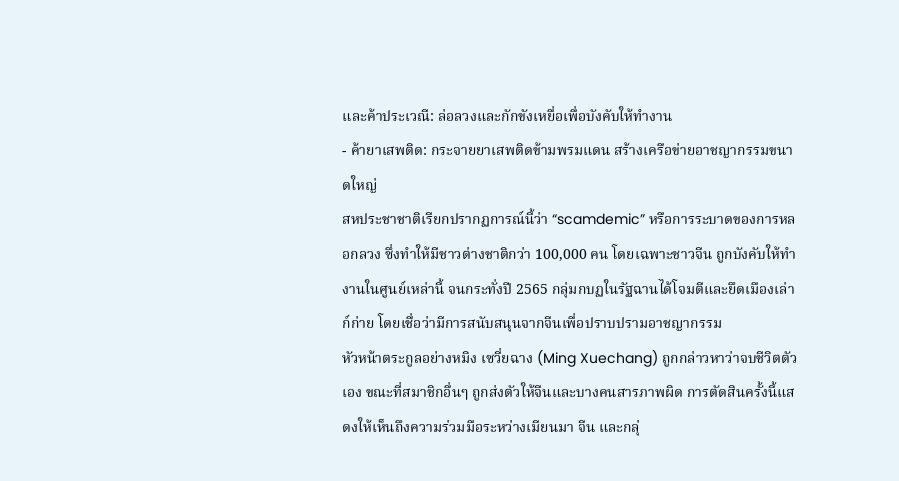และค้าประเวณี: ล่อลวงและกักขังเหยื่อเพื่อบังคับให้ทำงาน
- ค้ายาเสพติด: กระจายยาเสพติดข้ามพรมแดน สร้างเครือข่ายอาชญากรรมขนาดใหญ่
สหประชาชาติเรียกปรากฏการณ์นี้ว่า “scamdemic” หรือการระบาดของการหลอกลวง ซึ่งทำให้มีชาวต่างชาติกว่า 100,000 คน โดยเฉพาะชาวจีน ถูกบังคับให้ทำงานในศูนย์เหล่านี้ จนกระทั่งปี 2565 กลุ่มกบฏในรัฐฉานได้โจมตีและยึดเมืองเล่าก์ก่าย โดยเชื่อว่ามีการสนับสนุนจากจีนเพื่อปราบปรามอาชญากรรม
หัวหน้าตระกูลอย่างหมิง เซวี่ยฉาง (Ming Xuechang) ถูกกล่าวหาว่าจบชีวิตตัวเอง ขณะที่สมาชิกอื่นๆ ถูกส่งตัวให้จีนและบางคนสารภาพผิด การตัดสินครั้งนี้แสดงให้เห็นถึงความร่วมมือระหว่างเมียนมา จีน และกลุ่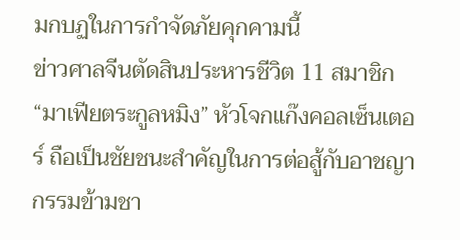มกบฏในการกำจัดภัยคุกคามนี้
ข่าวศาลจีนตัดสินประหารชีวิต 11 สมาชิก “มาเฟียตระกูลหมิง” หัวโจกแก๊งคอลเซ็นเตอร์ ถือเป็นชัยชนะสำคัญในการต่อสู้กับอาชญากรรมข้ามชา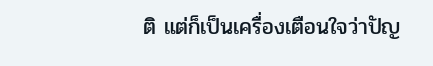ติ แต่ก็เป็นเครื่องเตือนใจว่าปัญ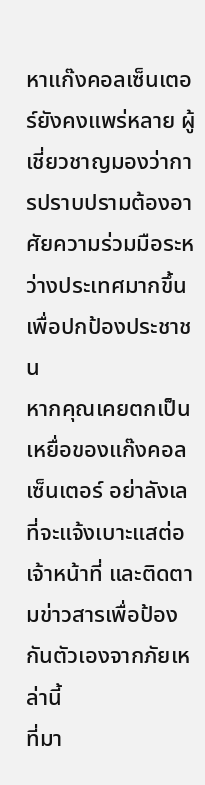หาแก๊งคอลเซ็นเตอร์ยังคงแพร่หลาย ผู้เชี่ยวชาญมองว่าการปราบปรามต้องอาศัยความร่วมมือระหว่างประเทศมากขึ้นเพื่อปกป้องประชาชน
หากคุณเคยตกเป็นเหยื่อของแก๊งคอลเซ็นเตอร์ อย่าลังเลที่จะแจ้งเบาะแสต่อเจ้าหน้าที่ และติดตามข่าวสารเพื่อป้องกันตัวเองจากภัยเหล่านี้
ที่มา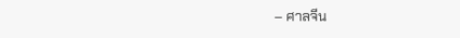– ศาลจีน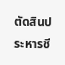ตัดสินประหารชี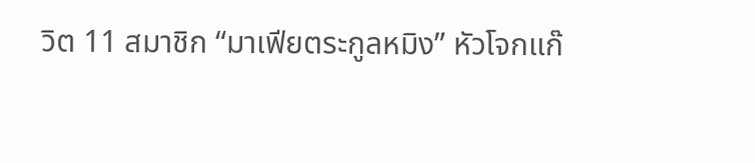วิต 11 สมาชิก “มาเฟียตระกูลหมิง” หัวโจกแก๊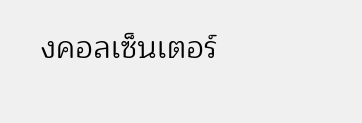งคอลเซ็นเตอร์